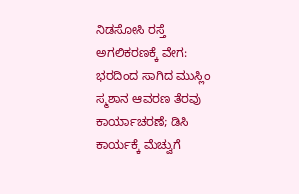ನಿಡಸೋಸಿ ರಸ್ತೆ ಅಗಲಿಕರಣಕ್ಕೆ ವೇಗ: ಭರದಿಂದ ಸಾಗಿದ ಮುಸ್ಲಿಂ ಸ್ಮಶಾನ ಆವರಣ ತೆರವು ಕಾರ್ಯಾಚರಣೆ; ಡಿಸಿ ಕಾರ್ಯಕ್ಕೆ ಮೆಚ್ವುಗೆ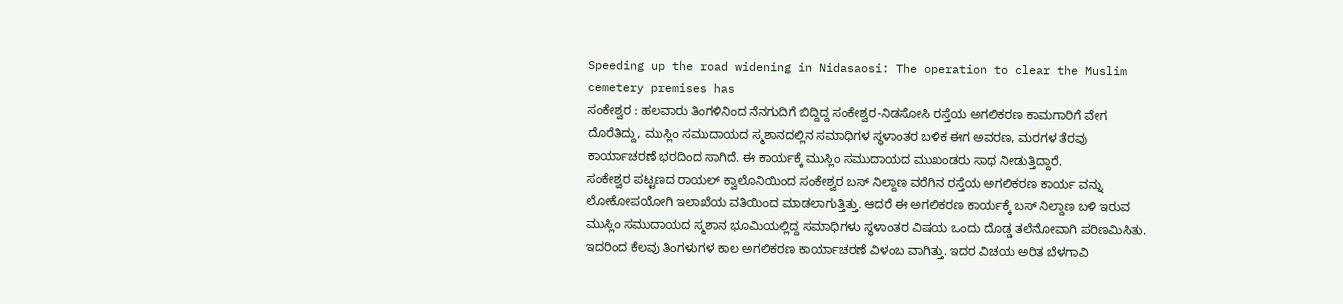Speeding up the road widening in Nidasaosi: The operation to clear the Muslim cemetery premises has
ಸಂಕೇಶ್ವರ : ಹಲವಾರು ತಿಂಗಳಿನಿಂದ ನೆನಗುದಿಗೆ ಬಿದ್ದಿದ್ದ ಸಂಕೇಶ್ವರ-ನಿಡಸೋಸಿ ರಸ್ತೆಯ ಅಗಲಿಕರಣ ಕಾಮಗಾರಿಗೆ ವೇಗ ದೊರೆತಿದ್ದು, ಮುಸ್ಲಿಂ ಸಮುದಾಯದ ಸ್ಮಶಾನದಲ್ಲಿನ ಸಮಾಧಿಗಳ ಸ್ಥಳಾಂತರ ಬಳಿಕ ಈಗ ಅವರಣ, ಮರಗಳ ತೆರವು ಕಾರ್ಯಾಚರಣೆ ಭರದಿಂದ ಸಾಗಿದೆ. ಈ ಕಾರ್ಯಕ್ಕೆ ಮುಸ್ಲಿಂ ಸಮುದಾಯದ ಮುಖಂಡರು ಸಾಥ ನೀಡುತ್ತಿದ್ದಾರೆ.
ಸಂಕೇಶ್ವರ ಪಟ್ಟಣದ ರಾಯಲ್ ಕ್ವಾಲೊನಿಯಿಂದ ಸಂಕೇಶ್ವರ ಬಸ್ ನಿಲ್ದಾಣ ವರೆಗಿನ ರಸ್ತೆಯ ಅಗಲಿಕರಣ ಕಾರ್ಯ ವನ್ನು ಲೋಕೋಪಯೋಗಿ ಇಲಾಖೆಯ ವತಿಯಿಂದ ಮಾಡಲಾಗುತ್ತಿತ್ತು. ಆದರೆ ಈ ಅಗಲಿಕರಣ ಕಾರ್ಯಕ್ಕೆ ಬಸ್ ನಿಲ್ದಾಣ ಬಳಿ ಇರುವ ಮುಸ್ಲಿಂ ಸಮುದಾಯದ ಸ್ಮಶಾನ ಭೂಮಿಯಲ್ಲಿದ್ದ ಸಮಾಧಿಗಳು ಸ್ಥಳಾಂತರ ವಿಷಯ ಒಂದು ದೊಡ್ಡ ತಲೆನೋವಾಗಿ ಪರಿಣಮಿಸಿತು.
ಇದರಿಂದ ಕೆಲವು ತಿಂಗಳುಗಳ ಕಾಲ ಅಗಲಿಕರಣ ಕಾರ್ಯಾಚರಣೆ ವಿಳಂಬ ವಾಗಿತ್ತು. ಇದರ ವಿಚಯ ಅರಿತ ಬೆಳಗಾವಿ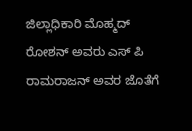ಜಿಲ್ಲಾಧಿಕಾರಿ ಮೊಹ್ಮದ್ ರೋಶನ್ ಅವರು ಎಸ್ ಪಿ ರಾಮರಾಜನ್ ಅವರ ಜೊತೆಗೆ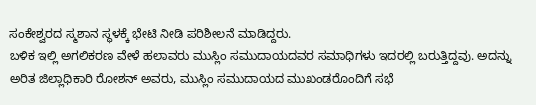ಸಂಕೇಶ್ವರದ ಸ್ಮಶಾನ ಸ್ಥಳಕ್ಕೆ ಭೇಟಿ ನೀಡಿ ಪರಿಶೀಲನೆ ಮಾಡಿದ್ದರು.
ಬಳಿಕ ಇಲ್ಲಿ ಅಗಲಿಕರಣ ವೇಳೆ ಹಲಾವರು ಮುಸ್ಲಿಂ ಸಮುದಾಯದವರ ಸಮಾಧಿಗಳು ಇದರಲ್ಲಿ ಬರುತ್ತಿದ್ದವು. ಅದನ್ನು ಅರಿತ ಜಿಲ್ಲಾಧಿಕಾರಿ ರೋಶನ್ ಅವರು, ಮುಸ್ಲಿಂ ಸಮುದಾಯದ ಮುಖಂಡರೊಂದಿಗೆ ಸಭೆ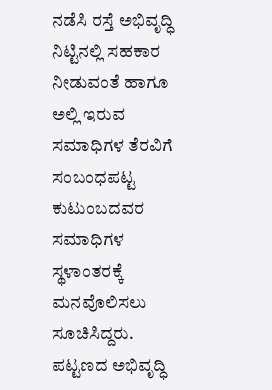ನಡೆಸಿ ರಸ್ತೆ ಅಭಿವೃದ್ಧಿ ನಿಟ್ಟಿನಲ್ಲಿ ಸಹಕಾರ ನೀಡುವಂತೆ ಹಾಗೂ ಅಲ್ಲಿ ಇರುವ ಸಮಾಧಿಗಳ ತೆರವಿಗೆ ಸಂಬಂಧಪಟ್ಟ ಕುಟುಂಬದವರ ಸಮಾಧಿಗಳ ಸ್ಥಳಾಂತರಕ್ಕೆ ಮನವೊಲಿಸಲು ಸೂಚಿಸಿದ್ದರು.
ಪಟ್ಟಣದ ಅಭಿವೃದ್ಧಿ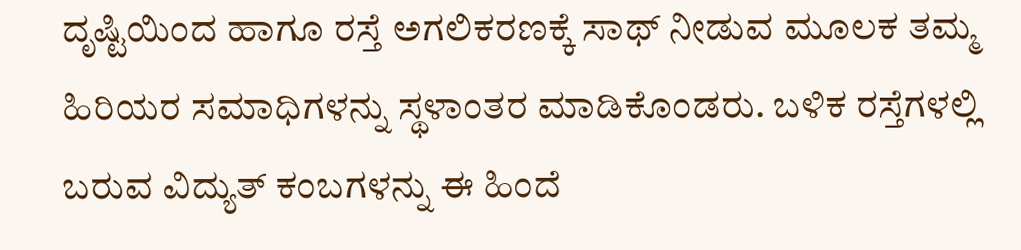ದೃಷ್ಟಿಯಿಂದ ಹಾಗೂ ರಸ್ತೆ ಅಗಲಿಕರಣಕ್ಕೆ ಸಾಥ್ ನೀಡುವ ಮೂಲಕ ತಮ್ಮ ಹಿರಿಯರ ಸಮಾಧಿಗಳನ್ನು ಸ್ಥಳಾಂತರ ಮಾಡಿಕೊಂಡರು. ಬಳಿಕ ರಸ್ತೆಗಳಲ್ಲಿ ಬರುವ ವಿದ್ಯುತ್ ಕಂಬಗಳನ್ನು ಈ ಹಿಂದೆ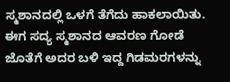ಸ್ಮಶಾನದಲ್ಲಿ ಒಳಗೆ ತೆಗೆದು ಹಾಕಲಾಯಿತು.
ಈಗ ಸದ್ಯ ಸ್ಮಶಾನದ ಆವರಣ ಗೋಡೆ ಜೊತೆಗೆ ಅದರ ಬಳಿ ಇದ್ದ ಗಿಡಮರಗಳನ್ನು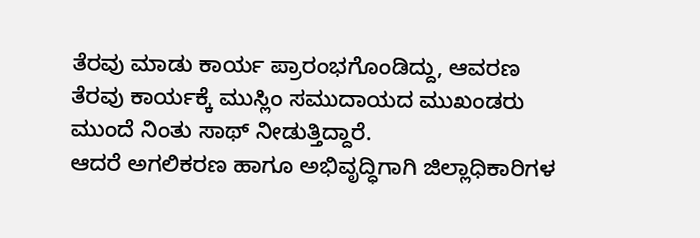ತೆರವು ಮಾಡು ಕಾರ್ಯ ಪ್ರಾರಂಭಗೊಂಡಿದ್ದು, ಆವರಣ ತೆರವು ಕಾರ್ಯಕ್ಕೆ ಮುಸ್ಲಿಂ ಸಮುದಾಯದ ಮುಖಂಡರು ಮುಂದೆ ನಿಂತು ಸಾಥ್ ನೀಡುತ್ತಿದ್ದಾರೆ.
ಆದರೆ ಅಗಲಿಕರಣ ಹಾಗೂ ಅಭಿವೃದ್ಧಿಗಾಗಿ ಜಿಲ್ಲಾಧಿಕಾರಿಗಳ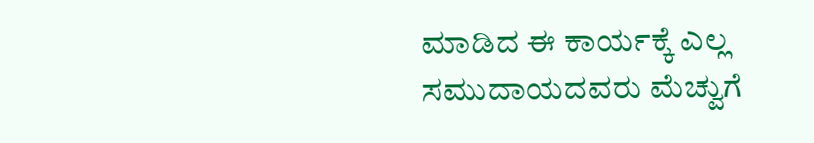ಮಾಡಿದ ಈ ಕಾರ್ಯಕ್ಕೆ ಎಲ್ಲ ಸಮುದಾಯದವರು ಮೆಚ್ವುಗೆ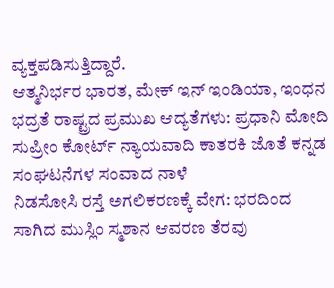ವ್ಯಕ್ತಪಡಿಸುತ್ತಿದ್ದಾರೆ.
ಆತ್ಮನಿರ್ಭರ ಭಾರತ, ಮೇಕ್ ಇನ್ ಇಂಡಿಯಾ, ಇಂಧನ ಭದ್ರತೆ ರಾಷ್ಟ್ರದ ಪ್ರಮುಖ ಆದ್ಯತೆಗಳು: ಪ್ರಧಾನಿ ಮೋದಿ
ಸುಪ್ರೀಂ ಕೋರ್ಟ್ ನ್ಯಾಯವಾದಿ ಕಾತರಕಿ ಜೊತೆ ಕನ್ನಡ ಸಂಘಟನೆಗಳ ಸಂವಾದ ನಾಳೆ
ನಿಡಸೋಸಿ ರಸ್ತೆ ಅಗಲಿಕರಣಕ್ಕೆ ವೇಗ: ಭರದಿಂದ ಸಾಗಿದ ಮುಸ್ಲಿಂ ಸ್ಮಶಾನ ಆವರಣ ತೆರವು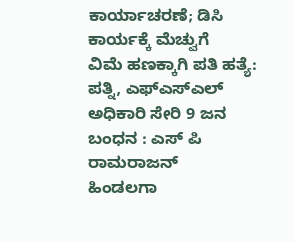ಕಾರ್ಯಾಚರಣೆ; ಡಿಸಿ ಕಾರ್ಯಕ್ಕೆ ಮೆಚ್ವುಗೆ
ವಿಮೆ ಹಣಕ್ಕಾಗಿ ಪತಿ ಹತ್ಯೆ: ಪತ್ನಿ, ಎಫ್ಎಸ್ಎಲ್ ಅಧಿಕಾರಿ ಸೇರಿ 9 ಜನ ಬಂಧನ : ಎಸ್ ಪಿ ರಾಮರಾಜನ್
ಹಿಂಡಲಗಾ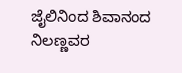ಜೈಲಿನಿಂದ ಶಿವಾನಂದ ನಿಲಣ್ಣವರ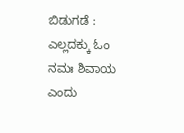ಬಿಡುಗಡೆ : ಎಲ್ಲದಕ್ಕು ಓಂ ನಮಃ ಶಿವಾಯ ಎಂದು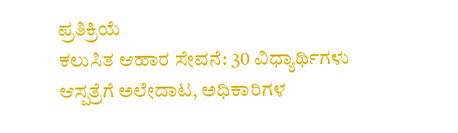ಪ್ರತಿಕ್ರಿಯೆ
ಕಲುಸಿತ ಆಹಾರ ಸೇವನೆ: 30 ವಿಧ್ಯಾರ್ಥಿಗಳು ಆಸ್ಪತ್ರೆಗೆ ಅಲೇದಾಟ, ಅಧಿಕಾರಿಗಳ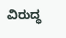ವಿರುದ್ಧ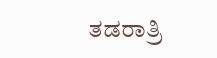ತಡರಾತ್ರಿ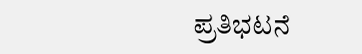ಪ್ರತಿಭಟನೆ